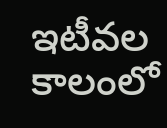ఇటీవల కాలంలో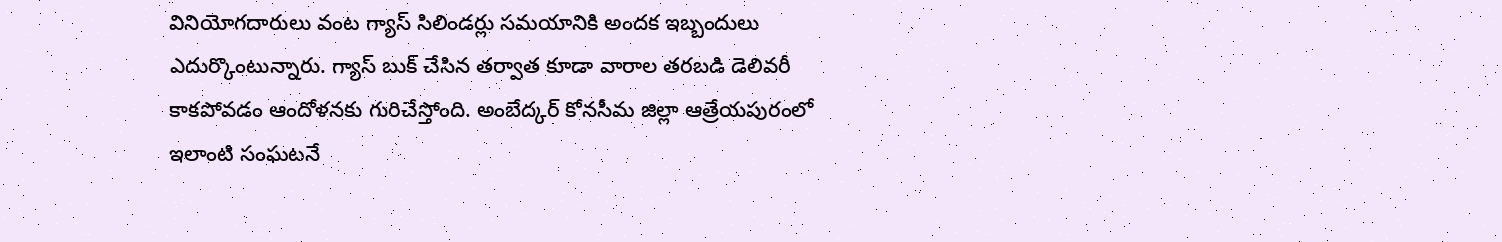వినియోగదారులు వంట గ్యాస్ సిలిండర్లు సమయానికి అందక ఇబ్బందులు ఎదుర్కొంటున్నారు. గ్యాస్ బుక్ చేసిన తర్వాత కూడా వారాల తరబడి డెలివరీ కాకపోవడం ఆందోళనకు గురిచేస్తోంది. అంబేద్కర్ కోనసీమ జిల్లా ఆత్రేయపురంలో ఇలాంటి సంఘటనే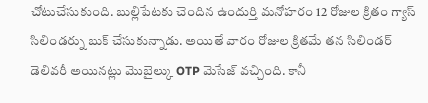చోటుచేసుకుంది. బుల్లిపేటకు చెందిన ఉందుర్తి మనోహరం 12 రోజుల క్రితం గ్యాస్ సిలిండర్ను బుక్ చేసుకున్నాడు. అయితే వారం రోజుల క్రితమే తన సిలిండర్ డెలివరీ అయినట్లు మొబైల్కు OTP మెసేజ్ వచ్చింది. కానీ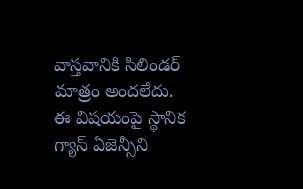వాస్తవానికి సిలిండర్ మాత్రం అందలేదు.
ఈ విషయంపై స్థానిక గ్యాస్ ఏజెన్సీని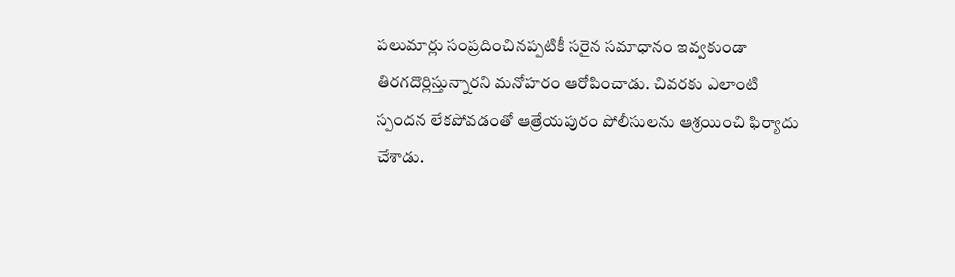పలుమార్లు సంప్రదించినప్పటికీ సరైన సమాధానం ఇవ్వకుండా తిరగదొర్లిస్తున్నారని మనోహరం ఆరోపించాడు. చివరకు ఎలాంటి స్పందన లేకపోవడంతో ఆత్రేయపురం పోలీసులను ఆశ్రయించి ఫిర్యాదు చేశాడు.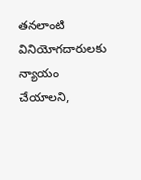తనలాంటి వినియోగదారులకు న్యాయం చేయాలని,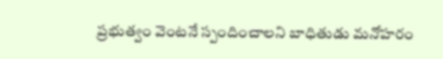ప్రభుత్వం వెంటనే స్పందించాలని బాధితుడు మనోహరం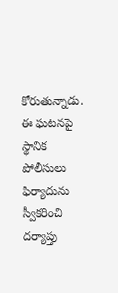కోరుతున్నాడు. ఈ ఘటనపై స్థానిక పోలీసులు ఫిర్యాదును స్వీకరించి దర్యాప్తు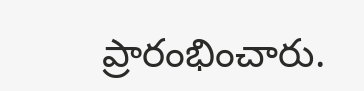ప్రారంభించారు.